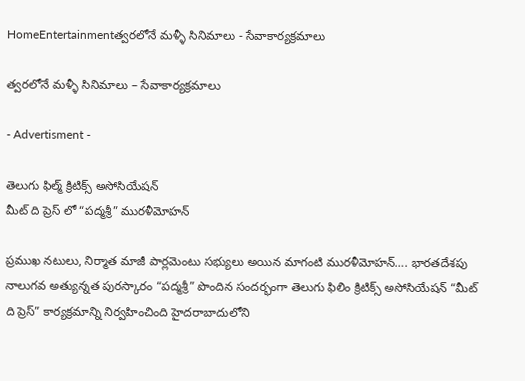HomeEntertainmentత్వరలోనే మళ్ళీ సినిమాలు - సేవాకార్యక్రమాలు

త్వరలోనే మళ్ళీ సినిమాలు – సేవాకార్యక్రమాలు

- Advertisment -

తెలుగు ఫిల్మ్ క్రిటిక్స్ అసోసియేషన్
మీట్ ది ప్రెస్ లో “పద్మశ్రీ” మురళీమోహన్

ప్రముఖ నటులు, నిర్మాత మాజీ పార్లమెంటు సభ్యులు అయిన మాగంటి మురళీమోహన్…. భారతదేశపు నాలుగవ అత్యున్నత పురస్కారం “పద్మశ్రీ” పొందిన సందర్భంగా తెలుగు ఫిలిం క్రిటిక్స్ అసోసియేషన్ “మీట్ ది ప్రెస్” కార్యక్రమాన్ని నిర్వహించింది హైదరాబాదులోని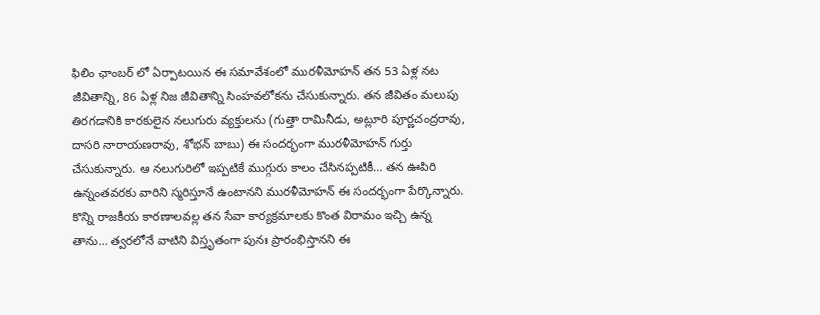ఫిలిం ఛాంబర్ లో ఏర్పాటయిన ఈ సమావేశంలో మురళీమోహన్ తన 53 ఏళ్ల నట జీవితాన్ని, 86 ఏళ్ల నిజ జీవితాన్ని సింహవలోకను చేసుకున్నారు. తన జీవితం మలుపు తిరగడానికి కారకులైన నలుగురు వ్యక్తులను (గుత్తా రామినీడు, అట్లూరి పూర్ణచంద్రరావు, దాసరి నారాయణరావు, శోభన్ బాబు) ఈ సందర్భంగా మురళీమోహన్ గుర్తు చేసుకున్నారు. ఆ నలుగురిలో ఇప్పటికే ముగ్గురు కాలం చేసినప్పటికీ… తన ఊపిరి ఉన్నంతవరకు వారిని స్మరిస్తూనే ఉంటానని మురళీమోహన్ ఈ సందర్భంగా పేర్కొన్నారు. కొన్ని రాజకీయ కారణాలవల్ల తన సేవా కార్యక్రమాలకు కొంత విరామం ఇచ్చి ఉన్న తాను… త్వరలోనే వాటిని విస్తృతంగా పునః ప్రారంభిస్తానని ఈ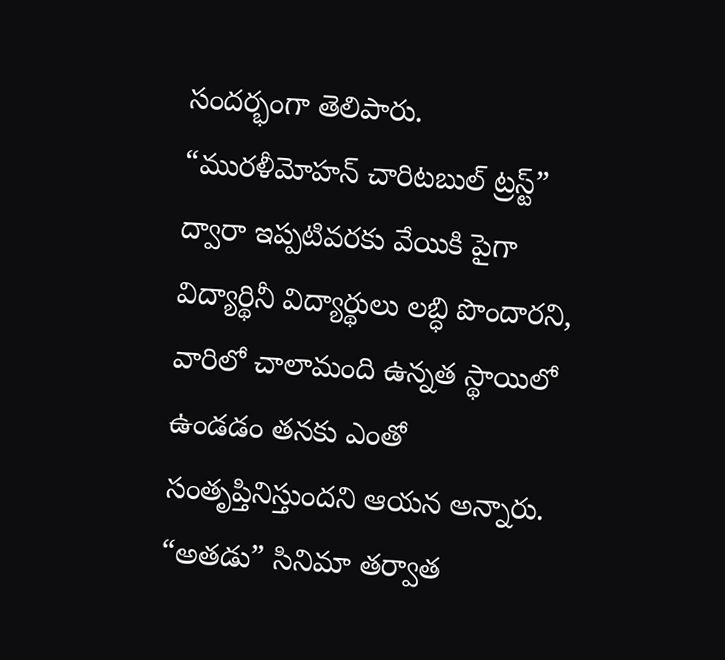సందర్భంగా తెలిపారు. “మురళీమోహన్ చారిటబుల్ ట్రస్ట్” ద్వారా ఇప్పటివరకు వేయికి పైగా విద్యార్థినీ విద్యార్థులు లబ్ధి పొందారని, వారిలో చాలామంది ఉన్నత స్థాయిలో ఉండడం తనకు ఎంతో సంతృప్తినిస్తుందని ఆయన అన్నారు. “అతడు” సినిమా తర్వాత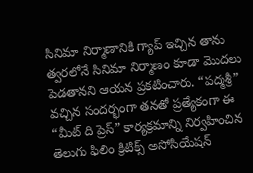సినిమా నిర్మాణానికి గ్యాప్ ఇచ్చిన తాను త్వరలోనే సినిమా నిర్మాణం కూడా మొదలు పెడతానని ఆయన ప్రకటించారు. “పద్మశ్రీ” వచ్చిన సందర్భంగా తనతో ప్రత్యేకంగా ఈ “మీట్ ది ప్రెస్” కార్యక్రమాన్ని నిర్వహించిన తెలుగు ఫిలిం క్రిటిక్స్ అసోసియేషన్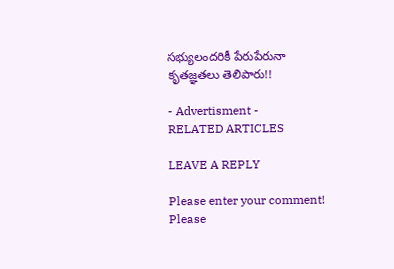సభ్యులందరికీ పేరుపేరునా కృతజ్ఞతలు తెలిపారు!!

- Advertisment -
RELATED ARTICLES

LEAVE A REPLY

Please enter your comment!
Please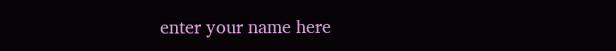enter your name here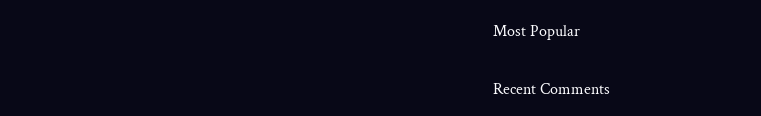Most Popular

Recent Comments